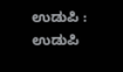ಉಡುಪಿ : ಉಡುಪಿ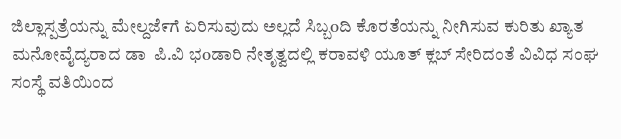ಜಿಲ್ಲಾಸ್ಪತ್ರೆಯನ್ನು ಮೇಲ್ದಜೆ೯ಗೆ ಏರಿಸುವುದು ಅಲ್ಲದೆ ಸಿಬ್ಬoದಿ ಕೊರತೆಯನ್ನು ನೀಗಿಸುವ ಕುರಿತು ಖ್ಯಾತ ಮನೋವೈದ್ಯರಾದ ಡಾ  ಪಿ.ವಿ ಭoಡಾರಿ ನೇತೃತ್ವದಲ್ಲಿ ಕರಾವಳಿ ಯೂತ್ ಕ್ಲಬ್ ಸೇರಿದಂತೆ ವಿವಿಧ ಸಂಘ ಸಂಸ್ಥೆ ವತಿಯಿಂದ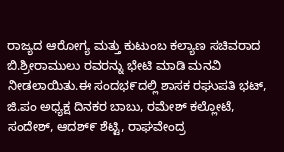ರಾಜ್ಯದ ಆರೋಗ್ಯ ಮತ್ತು ಕುಟುಂಬ ಕಲ್ಯಾಣ ಸಚಿವರಾದ ಬಿ.ಶ್ರೀರಾಮುಲು ರವರನ್ನು ಭೇಟಿ ಮಾಡಿ ಮನವಿ ನೀಡಲಾಯಿತು.ಈ ಸಂದಭ೯ದಲ್ಲಿ ಶಾಸಕ ರಘುಪತಿ ಭಟ್, ಜಿ.ಪಂ ಅಧ್ಯಕ್ಷ ದಿನಕರ ಬಾಬು, ರಮೇಶ್ ಕಲ್ಲೋಟೆ, ಸಂದೇಶ್, ಆದಶ್೯ ಶೆಟ್ಟಿ, ರಾಘವೇಂದ್ರ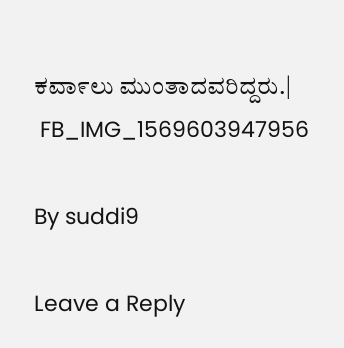ಕವಾ೯ಲು ಮುಂತಾದವರಿದ್ದರು.|
 FB_IMG_1569603947956

By suddi9

Leave a Reply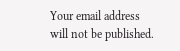Your email address will not be published.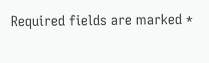Required fields are marked *